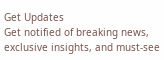Get Updates
Get notified of breaking news, exclusive insights, and must-see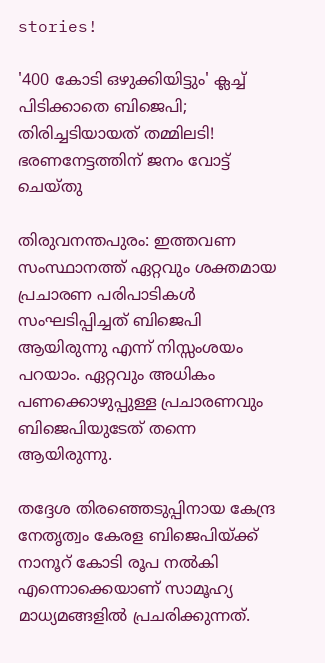stories!

'400 കോടി ഒഴുക്കിയിട്ടും' ക്ലച്ച് പിടിക്കാതെ ബിജെപി; തിരിച്ചടിയായത് തമ്മിലടി! ഭരണനേട്ടത്തിന് ജനം വോട്ട് ചെയ്തു

തിരുവനന്തപുരം: ഇത്തവണ സംസ്ഥാനത്ത് ഏറ്റവും ശക്തമായ പ്രചാരണ പരിപാടികള്‍ സംഘടിപ്പിച്ചത് ബിജെപി ആയിരുന്നു എന്ന് നിസ്സംശയം പറയാം. ഏറ്റവും അധികം പണക്കൊഴുപ്പുള്ള പ്രചാരണവും ബിജെപിയുടേത് തന്നെ ആയിരുന്നു.

തദ്ദേശ തിരഞ്ഞെടുപ്പിനായ കേന്ദ്ര നേതൃത്വം കേരള ബിജെപിയ്ക്ക് നാനൂറ് കോടി രൂപ നല്‍കി എന്നൊക്കെയാണ് സാമൂഹ്യ മാധ്യമങ്ങളില്‍ പ്രചരിക്കുന്നത്.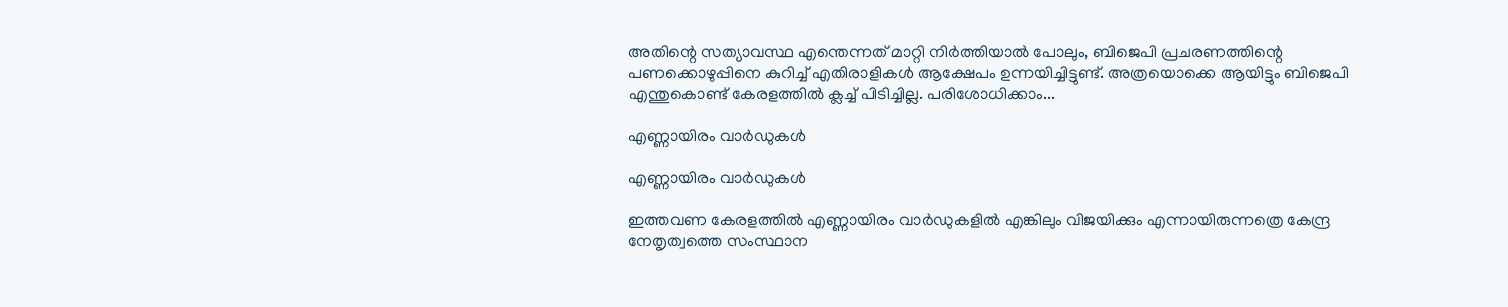അതിന്റെ സത്യാവസ്ഥ എന്തെന്നത് മാറ്റി നിര്‍ത്തിയാല്‍ പോലും, ബിജെപി പ്രചരണത്തിന്റെ പണക്കൊഴുപ്പിനെ കുറിച്ച് എതിരാളികള്‍ ആക്ഷേപം ഉന്നയിച്ചിട്ടുണ്ട്. അത്രയൊക്കെ ആയിട്ടും ബിജെപി എന്തുകൊണ്ട് കേരളത്തില്‍ ക്ലച്ച് പിടിച്ചില്ല. പരിശോധിക്കാം...

എണ്ണായിരം വാര്‍ഡുകള്‍

എണ്ണായിരം വാര്‍ഡുകള്‍

ഇത്തവണ കേരളത്തില്‍ എണ്ണായിരം വാര്‍ഡുകളില്‍ എങ്കിലും വിജയിക്കും എന്നായിരുന്നത്രെ കേന്ദ്ര നേതൃത്വത്തെ സംസ്ഥാന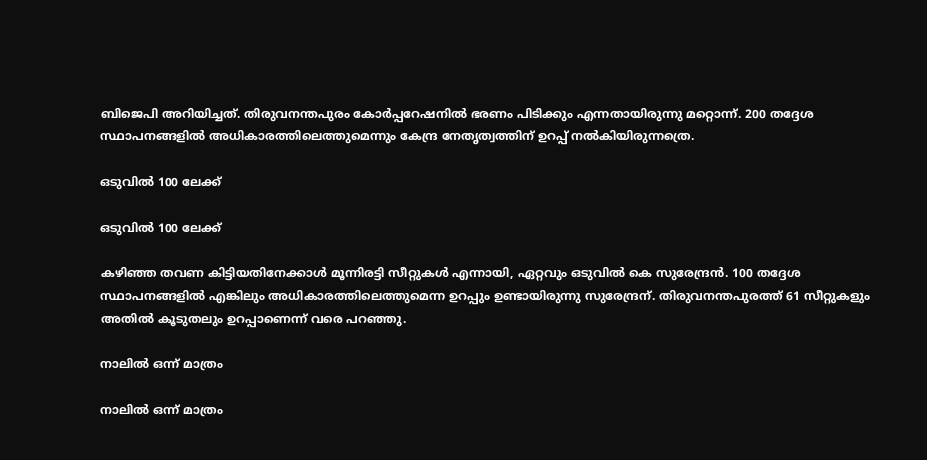ബിജെപി അറിയിച്ചത്. തിരുവനന്തപുരം കോര്‍പ്പറേഷനില്‍ ഭരണം പിടിക്കും എന്നതായിരുന്നു മറ്റൊന്ന്. 200 തദ്ദേശ സ്ഥാപനങ്ങളില്‍ അധികാരത്തിലെത്തുമെന്നും കേന്ദ്ര നേതൃത്വത്തിന് ഉറപ്പ് നല്‍കിയിരുന്നത്രെ.

ഒടുവില്‍ 100 ലേക്ക്

ഒടുവില്‍ 100 ലേക്ക്

കഴിഞ്ഞ തവണ കിട്ടിയതിനേക്കാള്‍ മൂന്നിരട്ടി സീറ്റുകള്‍ എന്നായി, ഏറ്റവും ഒടുവില്‍ കെ സുരേന്ദ്രന്‍. 100 തദ്ദേശ സ്ഥാപനങ്ങളില്‍ എങ്കിലും അധികാരത്തിലെത്തുമെന്ന ഉറപ്പും ഉണ്ടായിരുന്നു സുരേന്ദ്രന്. തിരുവനന്തപുരത്ത് 61 സീറ്റുകളും അതില്‍ കൂടുതലും ഉറപ്പാണെന്ന് വരെ പറഞ്ഞു.

നാലില്‍ ഒന്ന് മാത്രം

നാലില്‍ ഒന്ന് മാത്രം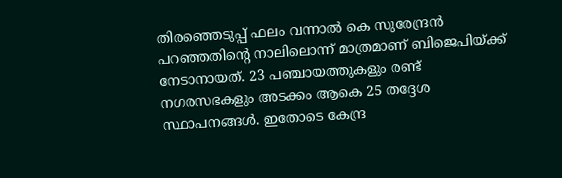തിരഞ്ഞെടുപ്പ് ഫലം വന്നാല്‍ കെ സുരേന്ദ്രന്‍ പറഞ്ഞതിന്റെ നാലിലൊന്ന് മാത്രമാണ് ബിജെപിയ്ക്ക് നേടാനായത്. 23 പഞ്ചായത്തുകളും രണ്ട് നഗരസഭകളും അടക്കം ആകെ 25 തദ്ദേശ സ്ഥാപനങ്ങള്‍. ഇതോടെ കേന്ദ്ര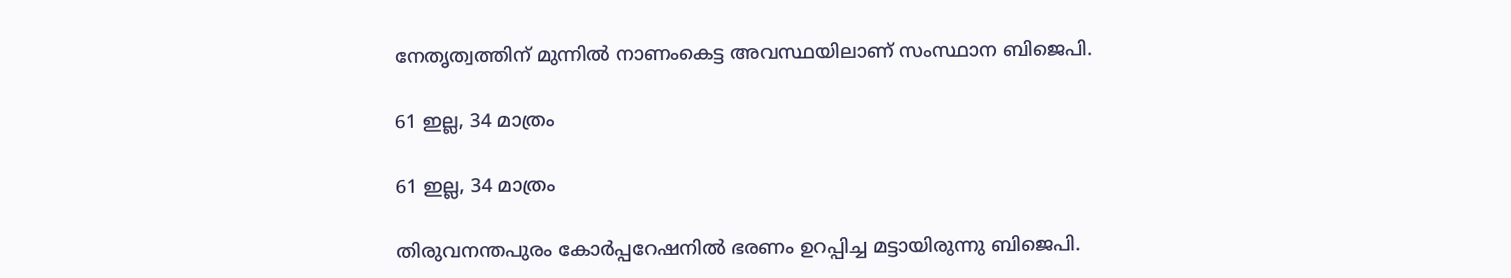നേതൃത്വത്തിന് മുന്നില്‍ നാണംകെട്ട അവസ്ഥയിലാണ് സംസ്ഥാന ബിജെപി.

61 ഇല്ല, 34 മാത്രം

61 ഇല്ല, 34 മാത്രം

തിരുവനന്തപുരം കോര്‍പ്പറേഷനില്‍ ഭരണം ഉറപ്പിച്ച മട്ടായിരുന്നു ബിജെപി.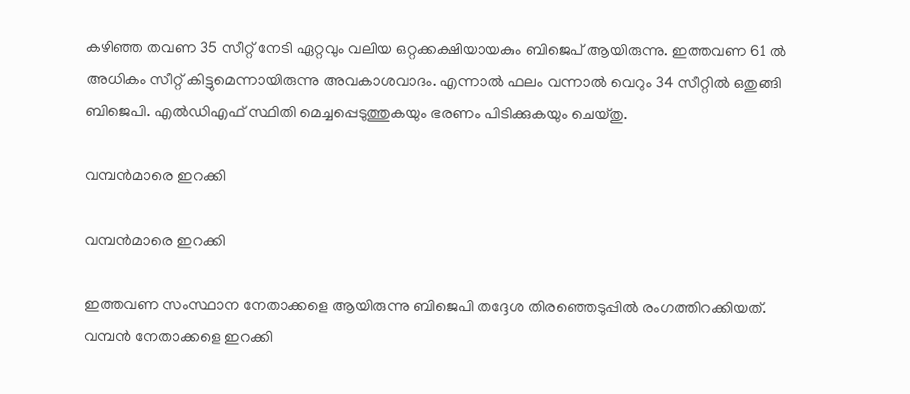കഴിഞ്ഞ തവണ 35 സീറ്റ് നേടി ഏറ്റവും വലിയ ഒറ്റക്കക്ഷിയായകും ബിജെപ് ആയിരുന്നു. ഇത്തവണ 61 ല്‍ അധികം സീറ്റ് കിട്ടുമെന്നായിരുന്നു അവകാശവാദം. എന്നാല്‍ ഫലം വന്നാല്‍ വെറും 34 സീറ്റില്‍ ഒതുങ്ങി ബിജെപി. എല്‍ഡിഎഫ് സ്ഥിതി മെച്ചപ്പെടുത്തുകയും ഭരണം പിടിക്കുകയും ചെയ്തു.

വമ്പന്‍മാരെ ഇറക്കി

വമ്പന്‍മാരെ ഇറക്കി

ഇത്തവണ സംസ്ഥാന നേതാക്കളെ ആയിരുന്നു ബിജെപി തദ്ദേശ തിരഞ്ഞെടുപ്പില്‍ രംഗത്തിറക്കിയത്. വമ്പന്‍ നേതാക്കളെ ഇറക്കി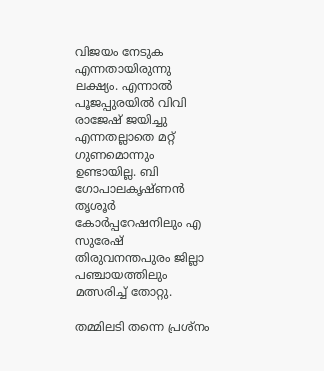വിജയം നേടുക എന്നതായിരുന്നു ലക്ഷ്യം. എന്നാല്‍ പൂജപ്പുരയില്‍ വിവി രാജേഷ് ജയിച്ചു എന്നതല്ലാതെ മറ്റ് ഗുണമൊന്നും ഉണ്ടായില്ല. ബി ഗോപാലകൃഷ്ണന്‍ തൃശൂര്‍ കോര്‍പ്പറേഷനിലും എ സുരേഷ് തിരുവനന്തപുരം ജില്ലാ പഞ്ചായത്തിലും മത്സരിച്ച് തോറ്റു.

തമ്മിലടി തന്നെ പ്രശ്‌നം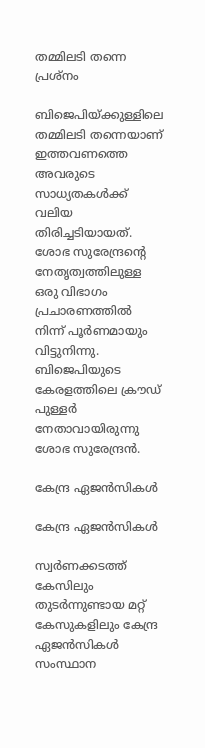തമ്മിലടി തന്നെ പ്രശ്‌നം

ബിജെപിയ്ക്കുള്ളിലെ തമ്മിലടി തന്നെയാണ് ഇത്തവണത്തെ അവരുടെ സാധ്യതകള്‍ക്ക് വലിയ തിരിച്ചടിയായത്. ശോഭ സുരേന്ദ്രന്റെ നേതൃത്വത്തിലുള്ള ഒരു വിഭാഗം പ്രചാരണത്തില്‍ നിന്ന് പൂര്‍ണമായും വിട്ടുനിന്നു. ബിജെപിയുടെ കേരളത്തിലെ ക്രൗഡ് പുള്ളര്‍ നേതാവായിരുന്നു ശോഭ സുരേന്ദ്രന്‍.

കേന്ദ്ര ഏജന്‍സികള്‍

കേന്ദ്ര ഏജന്‍സികള്‍

സ്വര്‍ണക്കടത്ത് കേസിലും തുടര്‍ന്നുണ്ടായ മറ്റ് കേസുകളിലും കേന്ദ്ര ഏജന്‍സികള്‍ സംസ്ഥാന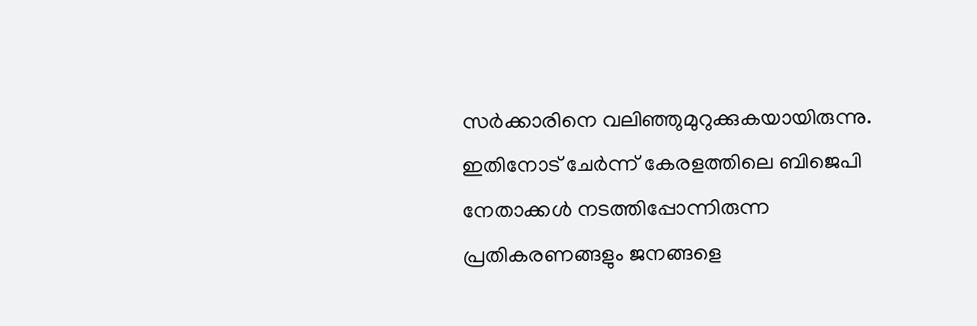സര്‍ക്കാരിനെ വലിഞ്ഞുമുറുക്കുകയായിരുന്നു. ഇതിനോട് ചേര്‍ന്ന് കേരളത്തിലെ ബിജെപി നേതാക്കള്‍ നടത്തിപ്പോന്നിരുന്ന പ്രതികരണങ്ങളും ജനങ്ങളെ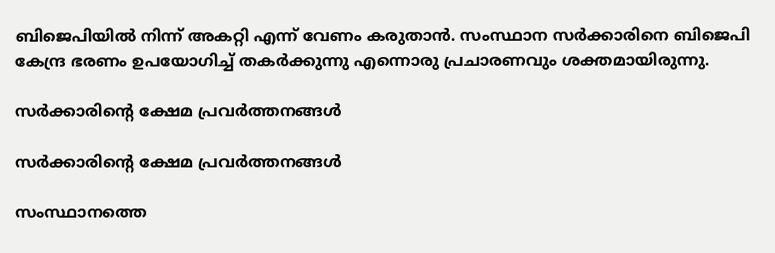ബിജെപിയില്‍ നിന്ന് അകറ്റി എന്ന് വേണം കരുതാന്‍. സംസ്ഥാന സര്‍ക്കാരിനെ ബിജെപി കേന്ദ്ര ഭരണം ഉപയോഗിച്ച് തകര്‍ക്കുന്നു എന്നൊരു പ്രചാരണവും ശക്തമായിരുന്നു.

സര്‍ക്കാരിന്റെ ക്ഷേമ പ്രവര്‍ത്തനങ്ങള്‍

സര്‍ക്കാരിന്റെ ക്ഷേമ പ്രവര്‍ത്തനങ്ങള്‍

സംസ്ഥാനത്തെ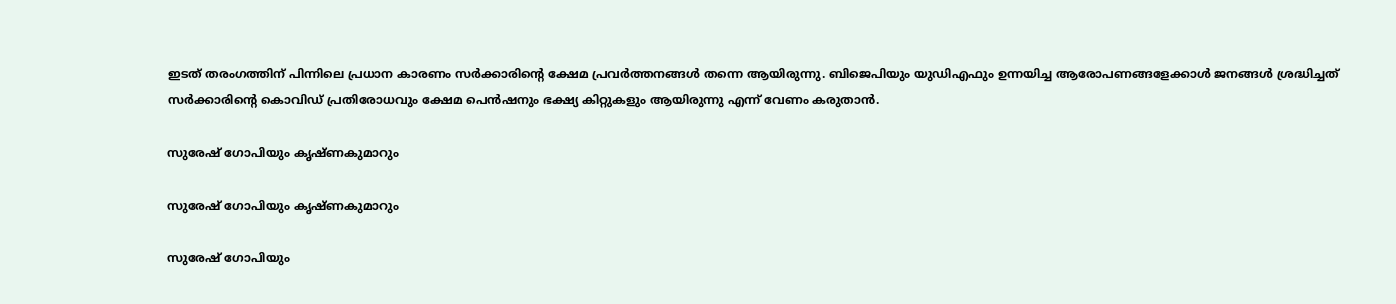ഇടത് തരംഗത്തിന് പിന്നിലെ പ്രധാന കാരണം സര്‍ക്കാരിന്റെ ക്ഷേമ പ്രവര്‍ത്തനങ്ങള്‍ തന്നെ ആയിരുന്നു. ബിജെപിയും യുഡിഎഫും ഉന്നയിച്ച ആരോപണങ്ങളേക്കാള്‍ ജനങ്ങള്‍ ശ്രദ്ധിച്ചത് സര്‍ക്കാരിന്റെ കൊവിഡ് പ്രതിരോധവും ക്ഷേമ പെന്‍ഷനും ഭക്ഷ്യ കിറ്റുകളും ആയിരുന്നു എന്ന് വേണം കരുതാന്‍.

സുരേഷ് ഗോപിയും കൃഷ്ണകുമാറും

സുരേഷ് ഗോപിയും കൃഷ്ണകുമാറും

സുരേഷ് ഗോപിയും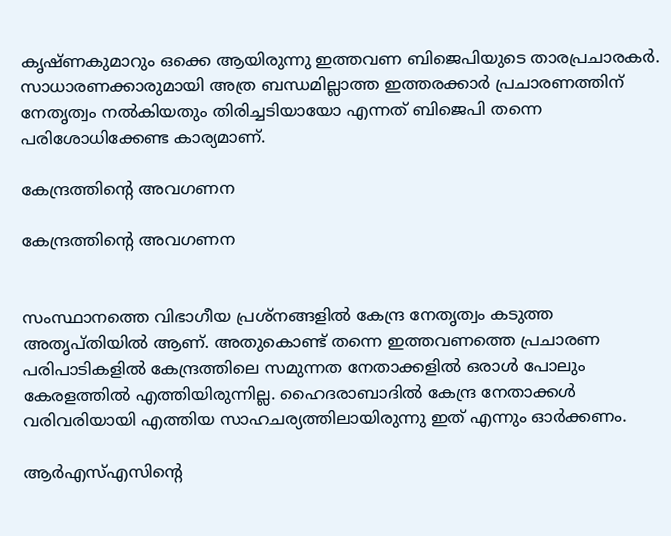കൃഷ്ണകുമാറും ഒക്കെ ആയിരുന്നു ഇത്തവണ ബിജെപിയുടെ താരപ്രചാരകര്‍. സാധാരണക്കാരുമായി അത്ര ബന്ധമില്ലാത്ത ഇത്തരക്കാര്‍ പ്രചാരണത്തിന് നേതൃത്വം നല്‍കിയതും തിരിച്ചടിയായോ എന്നത് ബിജെപി തന്നെ പരിശോധിക്കേണ്ട കാര്യമാണ്.

കേന്ദ്രത്തിന്റെ അവഗണന

കേന്ദ്രത്തിന്റെ അവഗണന


സംസ്ഥാനത്തെ വിഭാഗീയ പ്രശ്‌നങ്ങളില്‍ കേന്ദ്ര നേതൃത്വം കടുത്ത അതൃപ്തിയില്‍ ആണ്. അതുകൊണ്ട് തന്നെ ഇത്തവണത്തെ പ്രചാരണ പരിപാടികളില്‍ കേന്ദ്രത്തിലെ സമുന്നത നേതാക്കളില്‍ ഒരാള്‍ പോലും കേരളത്തില്‍ എത്തിയിരുന്നില്ല. ഹൈദരാബാദില്‍ കേന്ദ്ര നേതാക്കള്‍ വരിവരിയായി എത്തിയ സാഹചര്യത്തിലായിരുന്നു ഇത് എന്നും ഓര്‍ക്കണം.

ആര്‍എസ്എസിന്റെ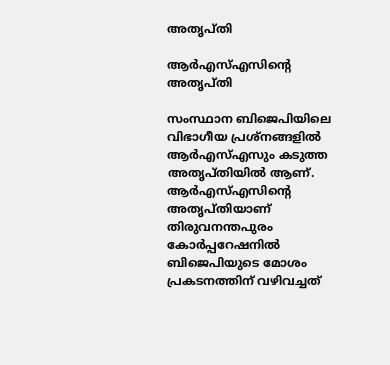അതൃപ്തി

ആര്‍എസ്എസിന്റെ അതൃപ്തി

സംസ്ഥാന ബിജെപിയിലെ വിഭാഗീയ പ്രശ്‌നങ്ങളില്‍ ആര്‍എസ്എസും കടുത്ത അതൃപ്തിയില്‍ ആണ്. ആര്‍എസ്എസിന്റെ അതൃപ്തിയാണ് തിരുവനന്തപുരം കോര്‍പ്പറേഷനില്‍ ബിജെപിയുടെ മോശം പ്രകടനത്തിന് വഴിവച്ചത്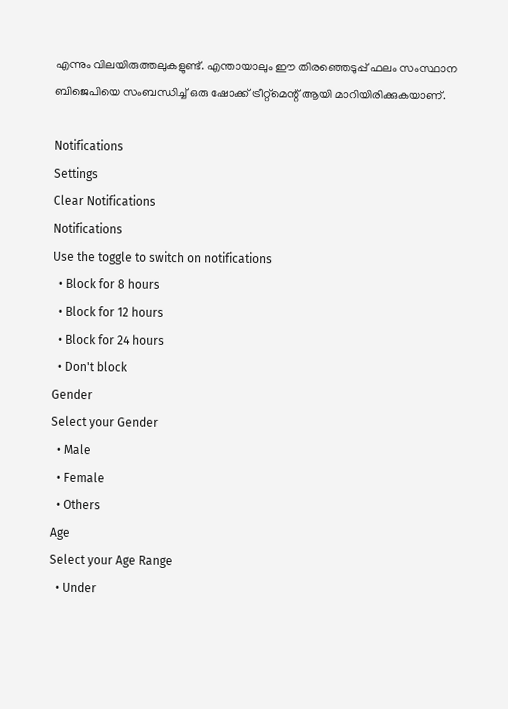എന്നും വിലയിരുത്തലുകളുണ്ട്. എന്തായാലും ഈ തിരഞ്ഞെടുപ്പ് ഫലം സംസ്ഥാന ബിജെപിയെ സംബന്ധിച്ച് ഒരു ഷോക്ക് ട്രീറ്റ്‌മെന്റ് ആയി മാറിയിരിക്കുകയാണ്.

Notifications
Settings
Clear Notifications
Notifications
Use the toggle to switch on notifications
  • Block for 8 hours
  • Block for 12 hours
  • Block for 24 hours
  • Don't block
Gender
Select your Gender
  • Male
  • Female
  • Others
Age
Select your Age Range
  • Under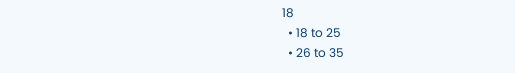18
  • 18 to 25
  • 26 to 35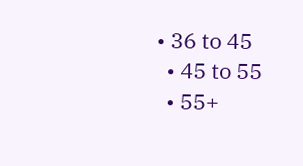• 36 to 45
  • 45 to 55
  • 55+